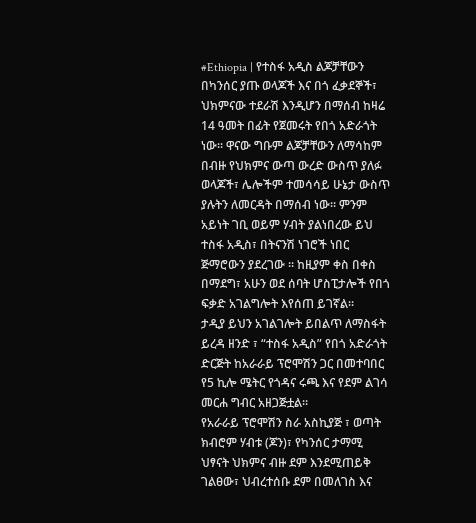#Ethiopia | የተስፋ አዲስ ልጆቻቸውን በካንሰር ያጡ ወላጆች እና በጎ ፈቃደኞች፣ ህክምናው ተደራሽ እንዲሆን በማሰብ ከዛሬ 14 ዓመት በፊት የጀመሩት የበጎ አድራጎት ነው። ዋናው ግቡም ልጆቻቸውን ለማሳከም በብዙ የህክምና ውጣ ውረድ ውስጥ ያለፉ ወላጆች፣ ሌሎችም ተመሳሳይ ሁኔታ ውስጥ ያሉትን ለመርዳት በማሰብ ነው። ምንም አይነት ገቢ ወይም ሃብት ያልነበረው ይህ ተስፋ አዲስ፣ በትናንሽ ነገሮች ነበር ጅማሮውን ያደረገው ። ከዚያም ቀስ በቀስ በማደግ፣ አሁን ወደ ሰባት ሆስፒታሎች የበጎ ፍቃድ አገልግሎት እየሰጠ ይገኛል።
ታዲያ ይህን አገልገሎት ይበልጥ ለማስፋት ይረዳ ዘንድ ፣ “ተስፋ አዲስ” የበጎ አድራጎት ድርጅት ከአራራይ ፕሮሞሽን ጋር በመተባበር የ5 ኪሎ ሜትር የጎዳና ሩጫ እና የደም ልገሳ መርሐ ግብር አዘጋጅቷል።
የአራራይ ፕሮሞሽን ስራ አስኪያጅ ፣ ወጣት ክብሮም ሃብቱ (ጆን)፣ የካንሰር ታማሚ ህፃናት ህክምና ብዙ ደም እንደሚጠይቅ ገልፀው፣ ህብረተሰቡ ደም በመለገስ እና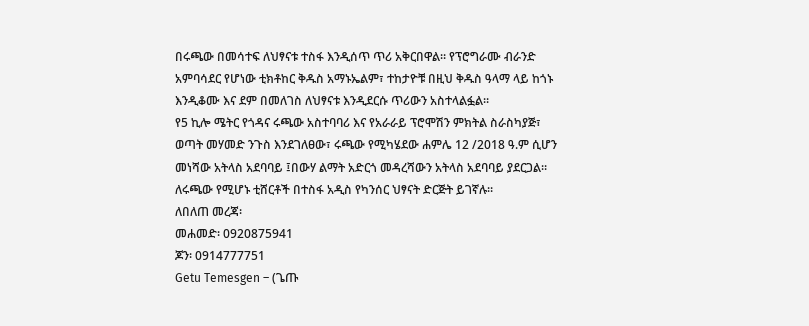በሩጫው በመሳተፍ ለህፃናቱ ተስፋ እንዲሰጥ ጥሪ አቅርበዋል። የፕሮግራሙ ብራንድ አምባሳደር የሆነው ቲክቶከር ቅዱስ አማኑኤልም፣ ተከታዮቹ በዚህ ቅዱስ ዓላማ ላይ ከጎኑ እንዲቆሙ እና ደም በመለገስ ለህፃናቱ እንዲደርሱ ጥሪውን አስተላልፏል።
የ5 ኪሎ ሜትር የጎዳና ሩጫው አስተባባሪ እና የአራራይ ፕሮሞሽን ምክትል ስራስካያጅ፣ ወጣት መሃመድ ንጉስ እንደገለፀው፣ ሩጫው የሚካሄደው ሐምሌ 12 /2018 ዓ.ም ሲሆን መነሻው አትላስ አደባባይ ፤በውሃ ልማት አድርጎ መዳረሻውን አትላስ አደባባይ ያደርጋል።
ለሩጫው የሚሆኑ ቲሸርቶች በተስፋ አዲስ የካንሰር ህፃናት ድርጅት ይገኛሉ።
ለበለጠ መረጃ፡
መሐመድ፡ 0920875941
ጆን፡ 0914777751
Getu Temesgen – (ጌጡ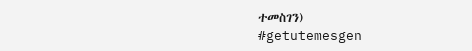ተመስገን)
#getutemesgen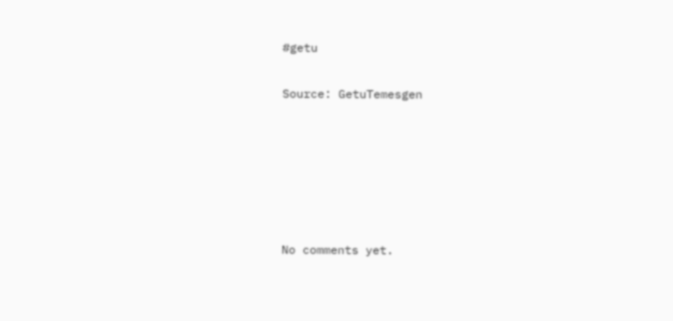#getu


Source: GetuTemesgen









No comments yet.